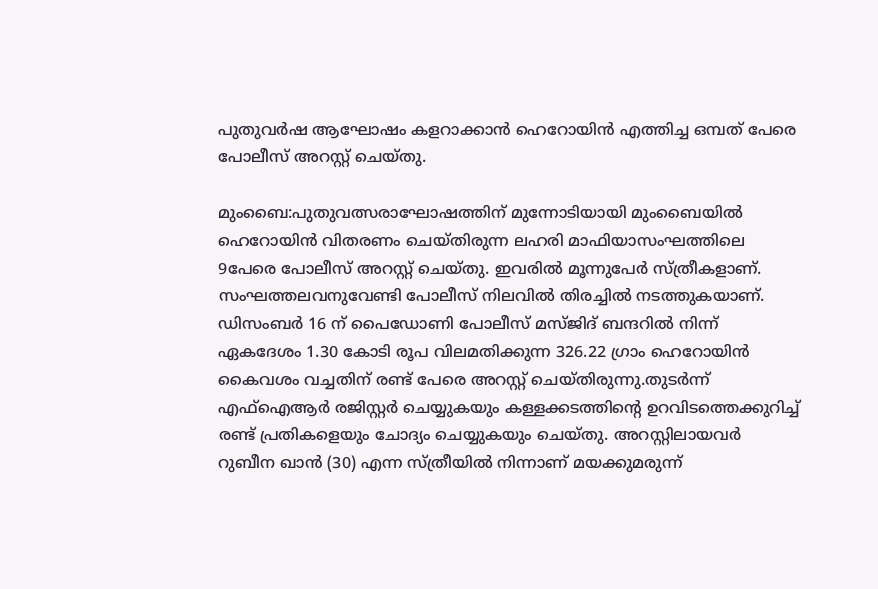പുതുവർഷ ആഘോഷം കളറാക്കാൻ ഹെറോയിൻ എത്തിച്ച ഒമ്പത് പേരെ പോലീസ് അറസ്റ്റ് ചെയ്തു.

മുംബൈ:പുതുവത്സരാഘോഷത്തിന് മുന്നോടിയായി മുംബൈയിൽ ഹെറോയിൻ വിതരണം ചെയ്തിരുന്ന ലഹരി മാഫിയാസംഘത്തിലെ 9പേരെ പോലീസ് അറസ്റ്റ് ചെയ്തു. ഇവരിൽ മൂന്നുപേർ സ്ത്രീകളാണ്. സംഘത്തലവനുവേണ്ടി പോലീസ് നിലവിൽ തിരച്ചിൽ നടത്തുകയാണ്.
ഡിസംബർ 16 ന് പൈഡോണി പോലീസ് മസ്ജിദ് ബന്ദറിൽ നിന്ന് ഏകദേശം 1.30 കോടി രൂപ വിലമതിക്കുന്ന 326.22 ഗ്രാം ഹെറോയിൻ കൈവശം വച്ചതിന് രണ്ട് പേരെ അറസ്റ്റ് ചെയ്തിരുന്നു.തുടർന്ന് എഫ്ഐആർ രജിസ്റ്റർ ചെയ്യുകയും കള്ളക്കടത്തിന്റെ ഉറവിടത്തെക്കുറിച്ച് രണ്ട് പ്രതികളെയും ചോദ്യം ചെയ്യുകയും ചെയ്തു. അറസ്റ്റിലായവർ റുബീന ഖാൻ (30) എന്ന സ്ത്രീയിൽ നിന്നാണ് മയക്കുമരുന്ന്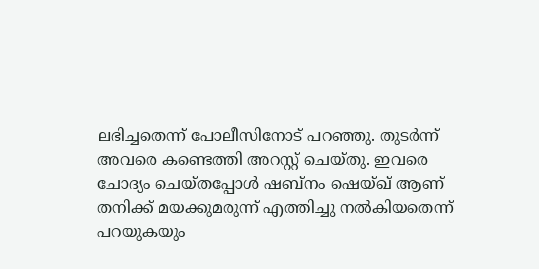ലഭിച്ചതെന്ന് പോലീസിനോട് പറഞ്ഞു. തുടർന്ന് അവരെ കണ്ടെത്തി അറസ്റ്റ് ചെയ്തു. ഇവരെ ചോദ്യം ചെയ്തപ്പോൾ ഷബ്നം ഷെയ്ഖ് ആണ് തനിക്ക് മയക്കുമരുന്ന് എത്തിച്ചു നൽകിയതെന്ന് പറയുകയും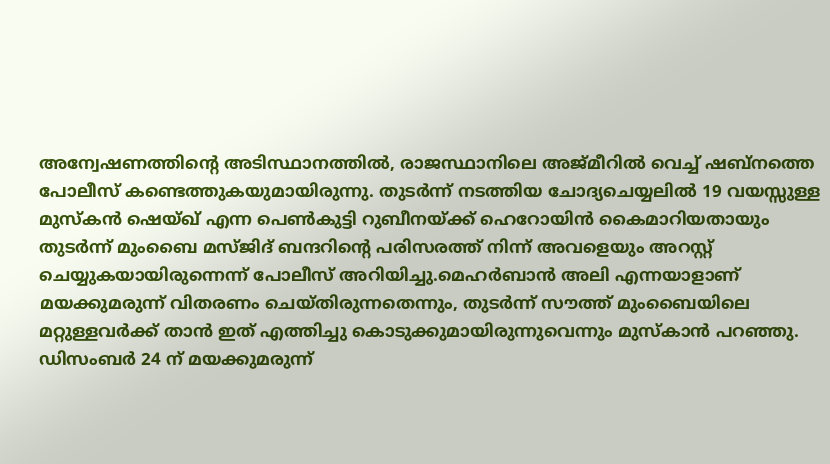അന്വേഷണത്തിന്റെ അടിസ്ഥാനത്തിൽ, രാജസ്ഥാനിലെ അജ്മീറിൽ വെച്ച് ഷബ്നത്തെ പോലീസ് കണ്ടെത്തുകയുമായിരുന്നു. തുടർന്ന് നടത്തിയ ചോദ്യചെയ്യലിൽ 19 വയസ്സുള്ള മുസ്കൻ ഷെയ്ഖ് എന്ന പെൺകുട്ടി റുബീനയ്ക്ക് ഹെറോയിൻ കൈമാറിയതായും തുടർന്ന് മുംബൈ മസ്ജിദ് ബന്ദറിന്റെ പരിസരത്ത് നിന്ന് അവളെയും അറസ്റ്റ് ചെയ്യുകയായിരുന്നെന്ന് പോലീസ് അറിയിച്ചു.മെഹർബാൻ അലി എന്നയാളാണ് മയക്കുമരുന്ന് വിതരണം ചെയ്തിരുന്നതെന്നും, തുടർന്ന് സൗത്ത് മുംബൈയിലെ മറ്റുള്ളവർക്ക് താൻ ഇത് എത്തിച്ചു കൊടുക്കുമായിരുന്നുവെന്നും മുസ്കാൻ പറഞ്ഞു. ഡിസംബർ 24 ന് മയക്കുമരുന്ന്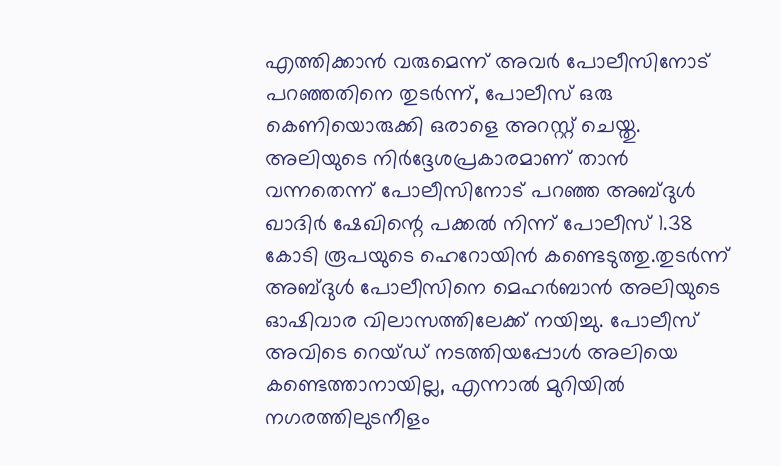എത്തിക്കാൻ വരുമെന്ന് അവർ പോലീസിനോട് പറഞ്ഞതിനെ തുടർന്ന്, പോലീസ് ഒരു കെണിയൊരുക്കി ഒരാളെ അറസ്റ്റ് ചെയ്തു. അലിയുടെ നിർദ്ദേശപ്രകാരമാണ് താൻ വന്നതെന്ന് പോലീസിനോട് പറഞ്ഞ അബ്ദുൾ ഖാദിർ ഷേഖിന്റെ പക്കൽ നിന്ന് പോലീസ് 1.38 കോടി രൂപയുടെ ഹെറോയിൻ കണ്ടെടുത്തു.തുടർന്ന് അബ്ദുൾ പോലീസിനെ മെഹർബാൻ അലിയുടെ ഓഷിവാര വിലാസത്തിലേക്ക് നയിച്ചു. പോലീസ് അവിടെ റെയ്ഡ് നടത്തിയപ്പോൾ അലിയെ കണ്ടെത്താനായില്ല, എന്നാൽ മുറിയിൽ നഗരത്തിലുടനീളം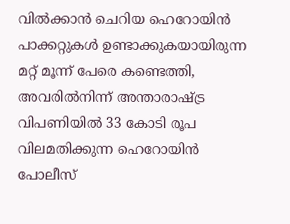വിൽക്കാൻ ചെറിയ ഹെറോയിൻ പാക്കറ്റുകൾ ഉണ്ടാക്കുകയായിരുന്ന മറ്റ് മൂന്ന് പേരെ കണ്ടെത്തി, അവരിൽനിന്ന് അന്താരാഷ്ട്ര വിപണിയിൽ 33 കോടി രൂപ വിലമതിക്കുന്ന ഹെറോയിൻ പോലീസ്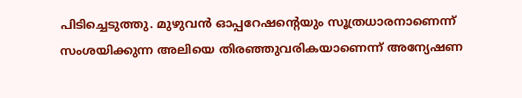പിടിച്ചെടുത്തു. മുഴുവൻ ഓപ്പറേഷന്റെയും സൂത്രധാരനാണെന്ന് സംശയിക്കുന്ന അലിയെ തിരഞ്ഞുവരികയാണെന്ന് അന്യേഷണ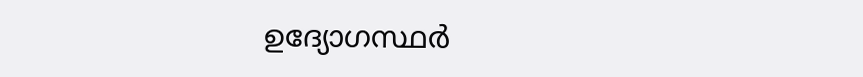ഉദ്യോഗസ്ഥർ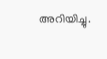അറിയിച്ചു.